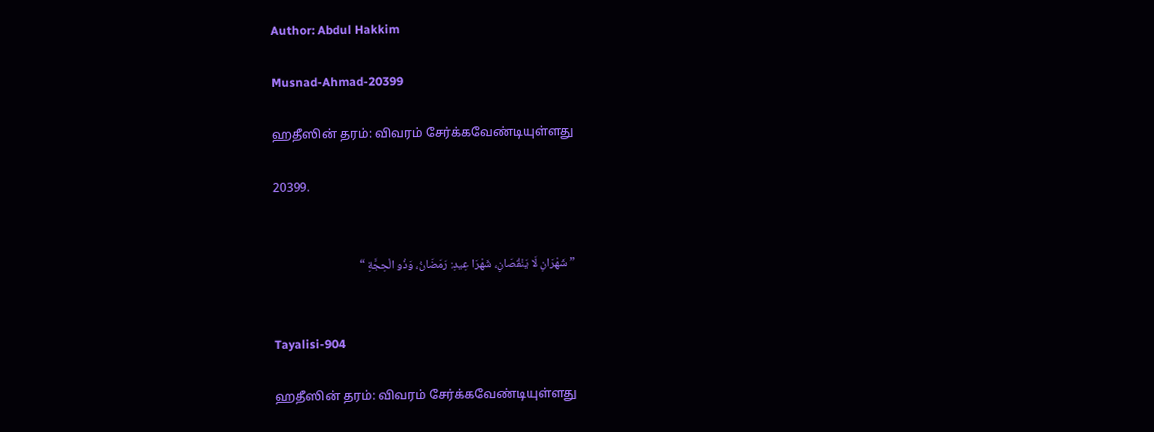Author: Abdul Hakkim

Musnad-Ahmad-20399

ஹதீஸின் தரம்: விவரம் சேர்க்கவேண்டியுள்ளது

20399.


” شَهْرَانِ لَا يَنْقُصَانِ، شَهْرَا عِيدِ: رَمَضَانُ، وَذُو الْحِجَّةِ “


Tayalisi-904

ஹதீஸின் தரம்: விவரம் சேர்க்கவேண்டியுள்ளது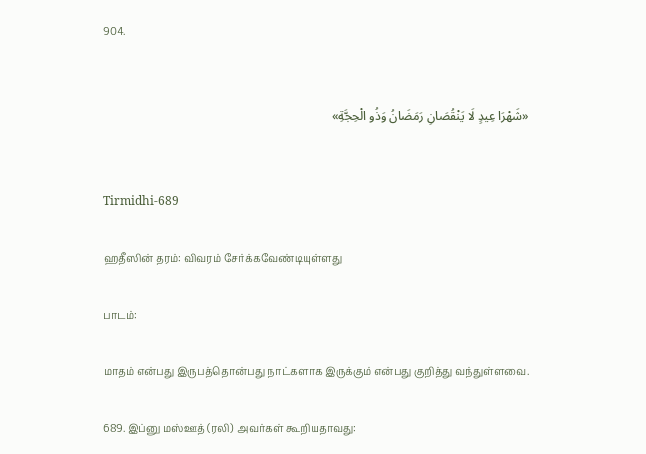904.


«شَهْرَا عِيدٍ لَا يَنْقُصَانِ رَمَضَانُ وَذُو الْحِجَّةِ»


Tirmidhi-689

ஹதீஸின் தரம்: விவரம் சேர்க்கவேண்டியுள்ளது

பாடம்:

மாதம் என்பது இருபத்தொன்பது நாட்களாக இருக்கும் என்பது குறித்து வந்துள்ளவை.

689. இப்னு மஸ்ஊத் (ரலி) அவர்கள் கூறியதாவது: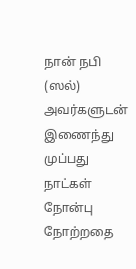நான் நபி (ஸல்) அவர்களுடன் இணைந்து முப்பது நாட்கள் நோன்பு நோற்றதை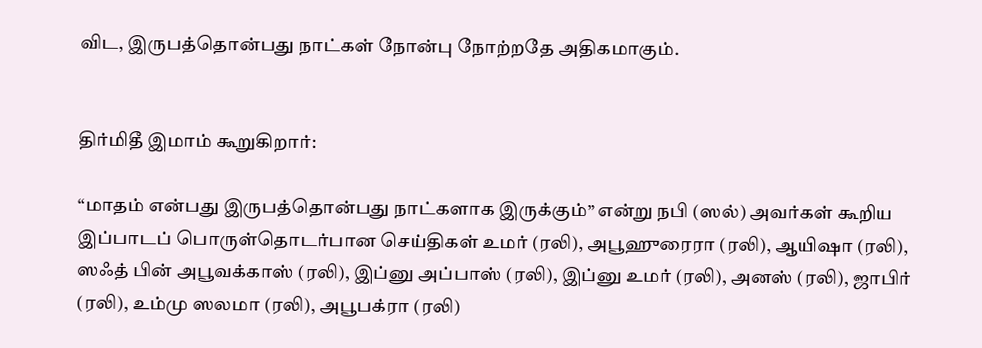விட, இருபத்தொன்பது நாட்கள் நோன்பு நோற்றதே அதிகமாகும்.


திர்மிதீ இமாம் கூறுகிறார்:

“மாதம் என்பது இருபத்தொன்பது நாட்களாக இருக்கும்” என்று நபி (ஸல்) அவர்கள் கூறிய இப்பாடப் பொருள்தொடர்பான செய்திகள் உமர் (ரலி), அபூஹுரைரா (ரலி), ஆயிஷா (ரலி), ஸஃத் பின் அபூவக்காஸ் (ரலி), இப்னு அப்பாஸ் (ரலி), இப்னு உமர் (ரலி), அனஸ் (ரலி), ஜாபிர் (ரலி), உம்மு ஸலமா (ரலி), அபூபக்ரா (ரலி)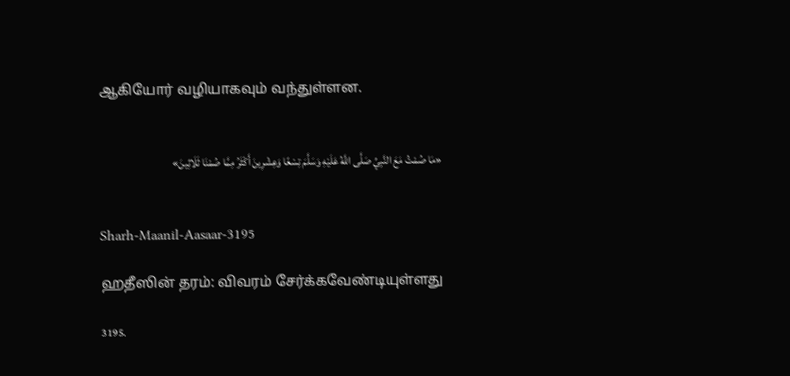ஆகியோர் வழியாகவும் வந்துள்ளன.


«مَا صُمْتُ مَعَ النَّبِيِّ صَلَّى اللَّهُ عَلَيْهِ وَسَلَّمَ تِسْعًا وَعِشْرِينَ أَكْثَرُ مِمَّا صُمْنَا ثَلَاثِينَ»


Sharh-Maanil-Aasaar-3195

ஹதீஸின் தரம்: விவரம் சேர்க்கவேண்டியுள்ளது

3195.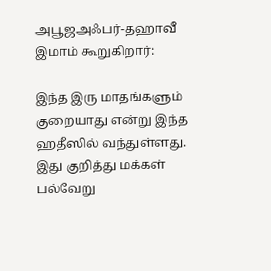அபூஜஅஃபர்-தஹாவீ இமாம் கூறுகிறார்:

இந்த இரு மாதங்களும் குறையாது என்று இந்த ஹதீஸில் வந்துள்ளது. இது குறித்து மக்கள் பல்வேறு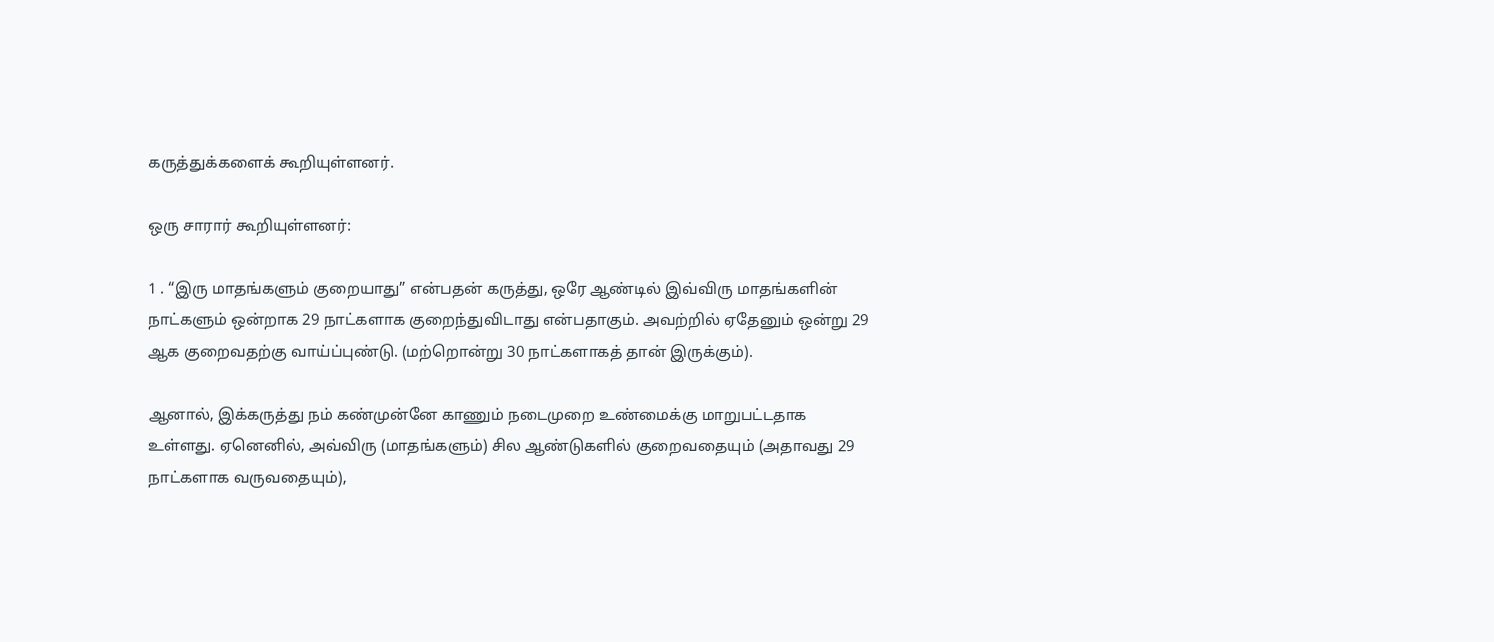கருத்துக்களைக் கூறியுள்ளனர்.

ஒரு சாரார் கூறியுள்ளனர்:

1 . “இரு மாதங்களும் குறையாது” என்பதன் கருத்து, ஒரே ஆண்டில் இவ்விரு மாதங்களின் நாட்களும் ஒன்றாக 29 நாட்களாக குறைந்துவிடாது என்பதாகும். அவற்றில் ஏதேனும் ஒன்று 29 ஆக குறைவதற்கு வாய்ப்புண்டு. (மற்றொன்று 30 நாட்களாகத் தான் இருக்கும்).

ஆனால், இக்கருத்து நம் கண்முன்னே காணும் நடைமுறை உண்மைக்கு மாறுபட்டதாக உள்ளது. ஏனெனில், அவ்விரு (மாதங்களும்) சில ஆண்டுகளில் குறைவதையும் (அதாவது 29 நாட்களாக வருவதையும்),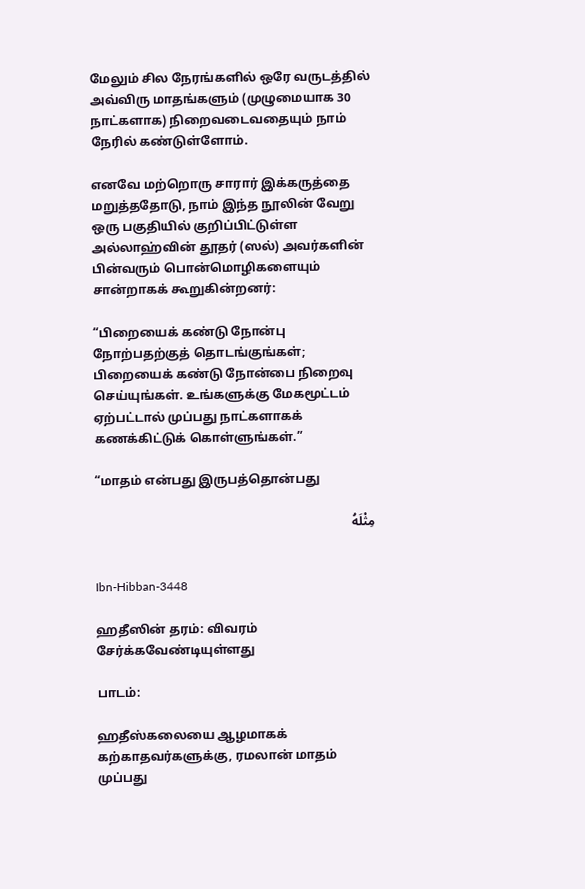மேலும் சில நேரங்களில் ஒரே வருடத்தில் அவ்விரு மாதங்களும் (முழுமையாக 30 நாட்களாக) நிறைவடைவதையும் நாம் நேரில் கண்டுள்ளோம்.

எனவே மற்றொரு சாரார் இக்கருத்தை மறுத்ததோடு, நாம் இந்த நூலின் வேறு ஒரு பகுதியில் குறிப்பிட்டுள்ள அல்லாஹ்வின் தூதர் (ஸல்) அவர்களின் பின்வரும் பொன்மொழிகளையும் சான்றாகக் கூறுகின்றனர்:

“பிறையைக் கண்டு நோன்பு நோற்பதற்குத் தொடங்குங்கள்; பிறையைக் கண்டு நோன்பை நிறைவு செய்யுங்கள். உங்களுக்கு மேகமூட்டம் ஏற்பட்டால் முப்பது நாட்களாகக் கணக்கிட்டுக் கொள்ளுங்கள்.”

“மாதம் என்பது இருபத்தொன்பது

مِثْلَهُ


Ibn-Hibban-3448

ஹதீஸின் தரம்: விவரம் சேர்க்கவேண்டியுள்ளது

பாடம்:

ஹதீஸ்கலையை ஆழமாகக் கற்காதவர்களுக்கு, ரமலான் மாதம் முப்பது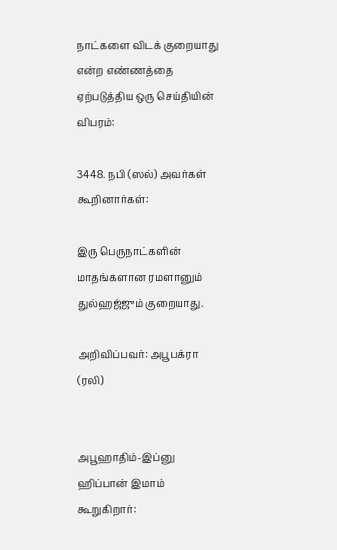நாட்களை விடக் குறையாது என்ற எண்ணத்தை ஏற்படுத்திய ஒரு செய்தியின் விபரம்:

3448. நபி (ஸல்) அவர்கள் கூறினார்கள்:

இரு பெருநாட்களின் மாதங்களான ரமளானும் துல்ஹஜ்ஜும் குறையாது.

அறிவிப்பவர்: அபூபக்ரா (ரலி)


அபூஹாதிம்-இப்னு ஹிப்பான் இமாம் கூறுகிறார்: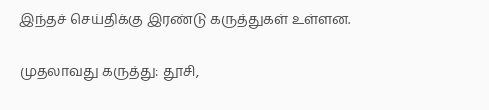இந்தச் செய்திக்கு இரண்டு கருத்துகள் உள்ளன.

முதலாவது கருத்து: தூசி,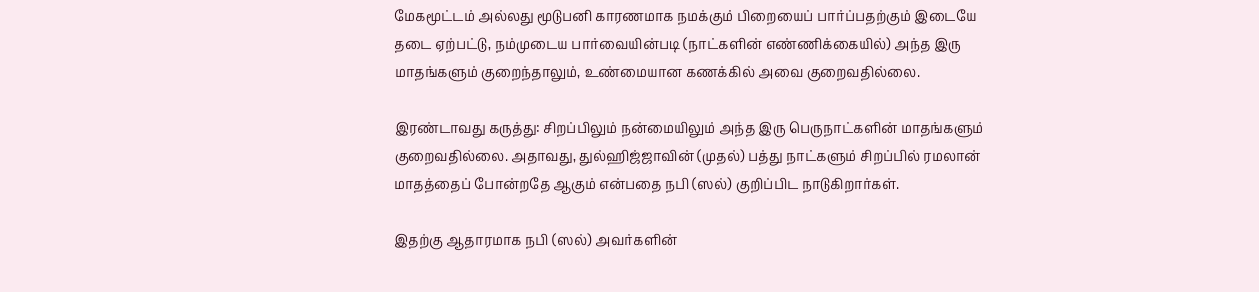மேகமூட்டம் அல்லது மூடுபனி காரணமாக நமக்கும் பிறையைப் பார்ப்பதற்கும் இடையே தடை ஏற்பட்டு, நம்முடைய பார்வையின்படி (நாட்களின் எண்ணிக்கையில்) அந்த இரு மாதங்களும் குறைந்தாலும், உண்மையான கணக்கில் அவை குறைவதில்லை.

இரண்டாவது கருத்து: சிறப்பிலும் நன்மையிலும் அந்த இரு பெருநாட்களின் மாதங்களும் குறைவதில்லை. அதாவது, துல்ஹிஜ்ஜாவின் (முதல்) பத்து நாட்களும் சிறப்பில் ரமலான் மாதத்தைப் போன்றதே ஆகும் என்பதை நபி (ஸல்) குறிப்பிட நாடுகிறார்கள்.

இதற்கு ஆதாரமாக நபி (ஸல்) அவர்களின்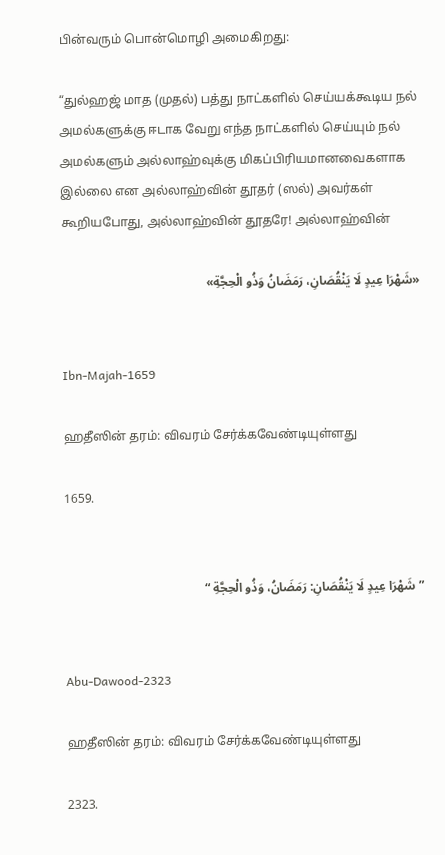பின்வரும் பொன்மொழி அமைகிறது:

“துல்ஹஜ் மாத (முதல்) பத்து நாட்களில் செய்யக்கூடிய நல் அமல்களுக்கு ஈடாக வேறு எந்த நாட்களில் செய்யும் நல் அமல்களும் அல்லாஹ்வுக்கு மிகப்பிரியமானவைகளாக இல்லை என அல்லாஹ்வின் தூதர் (ஸல்) அவர்கள் கூறியபோது, அல்லாஹ்வின் தூதரே! அல்லாஹ்வின்

«شَهْرَا عِيدٍ لَا يَنْقُصَانِ، رَمَضَانُ وَذُو الْحِجَّةِ»


Ibn-Majah-1659

ஹதீஸின் தரம்: விவரம் சேர்க்கவேண்டியுள்ளது

1659.


” شَهْرَا عِيدٍ لَا يَنْقُصَانِ: رَمَضَانُ، وَذُو الْحِجَّةِ “


Abu-Dawood-2323

ஹதீஸின் தரம்: விவரம் சேர்க்கவேண்டியுள்ளது

2323.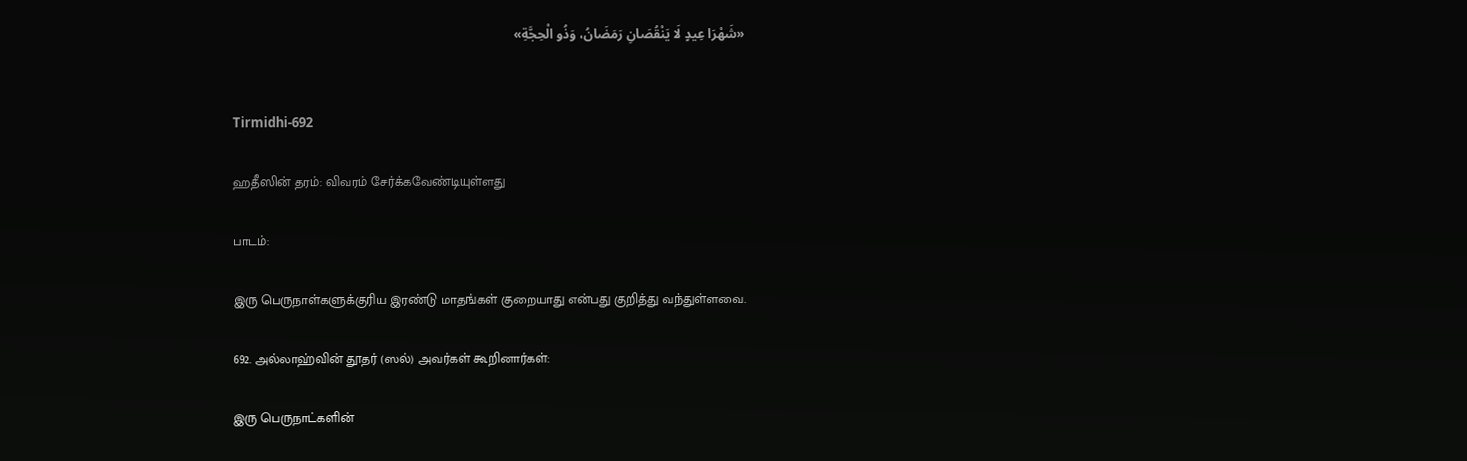«شَهْرَا عِيدٍ لَا يَنْقُصَانِ رَمَضَانُ، وَذُو الْحِجَّةِ»


Tirmidhi-692

ஹதீஸின் தரம்: விவரம் சேர்க்கவேண்டியுள்ளது

பாடம்:

இரு பெருநாள்களுக்குரிய இரண்டு மாதங்கள் குறையாது என்பது குறித்து வந்துள்ளவை.

692. அல்லாஹ்வின் தூதர் (ஸல்) அவர்கள் கூறினார்கள்:

இரு பெருநாட்களின்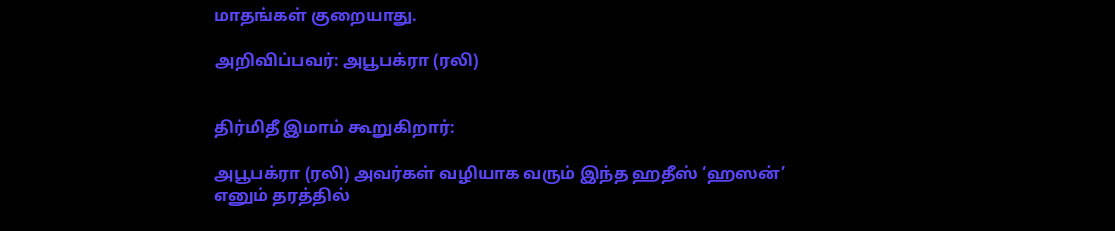மாதங்கள் குறையாது.

அறிவிப்பவர்: அபூபக்ரா (ரலி)


திர்மிதீ இமாம் கூறுகிறார்:

அபூபக்ரா (ரலி) அவர்கள் வழியாக வரும் இந்த ஹதீஸ் ‘ஹஸன்’ எனும் தரத்தில்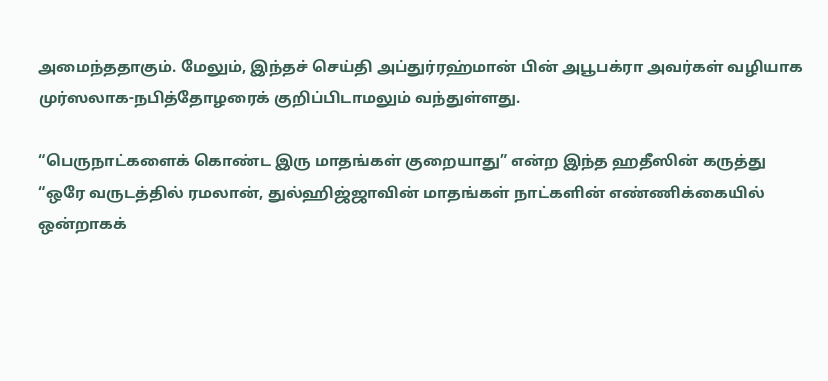அமைந்ததாகும். மேலும், இந்தச் செய்தி அப்துர்ரஹ்மான் பின் அபூபக்ரா அவர்கள் வழியாக முர்ஸலாக-நபித்தோழரைக் குறிப்பிடாமலும் வந்துள்ளது.

“பெருநாட்களைக் கொண்ட இரு மாதங்கள் குறையாது” என்ற இந்த ஹதீஸின் கருத்து “ஒரே வருடத்தில் ரமலான், துல்ஹிஜ்ஜாவின் மாதங்கள் நாட்களின் எண்ணிக்கையில் ஒன்றாகக்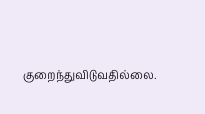குறைந்துவிடுவதில்லை.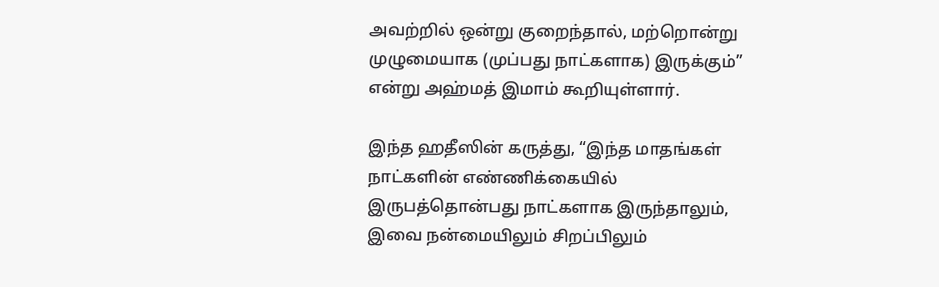அவற்றில் ஒன்று குறைந்தால், மற்றொன்று முழுமையாக (முப்பது நாட்களாக) இருக்கும்” என்று அஹ்மத் இமாம் கூறியுள்ளார்.

இந்த ஹதீஸின் கருத்து, “இந்த மாதங்கள் நாட்களின் எண்ணிக்கையில் இருபத்தொன்பது நாட்களாக இருந்தாலும், இவை நன்மையிலும் சிறப்பிலும்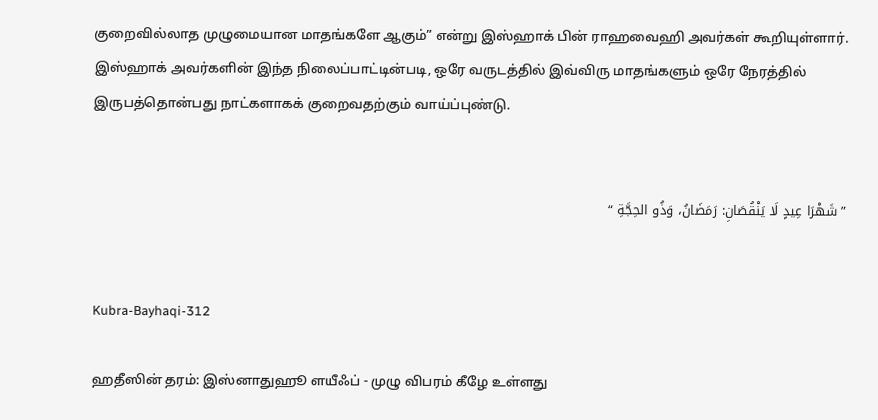குறைவில்லாத முழுமையான மாதங்களே ஆகும்” என்று இஸ்ஹாக் பின் ராஹவைஹி அவர்கள் கூறியுள்ளார். இஸ்ஹாக் அவர்களின் இந்த நிலைப்பாட்டின்படி, ஒரே வருடத்தில் இவ்விரு மாதங்களும் ஒரே நேரத்தில் இருபத்தொன்பது நாட்களாகக் குறைவதற்கும் வாய்ப்புண்டு.


” شَهْرَا عِيدٍ لَا يَنْقُصَانِ: رَمَضَانُ، وَذُو الحِجَّةِ “


Kubra-Bayhaqi-312

ஹதீஸின் தரம்: இஸ்னாதுஹூ ளயீஃப் - முழு விபரம் கீழே உள்ளது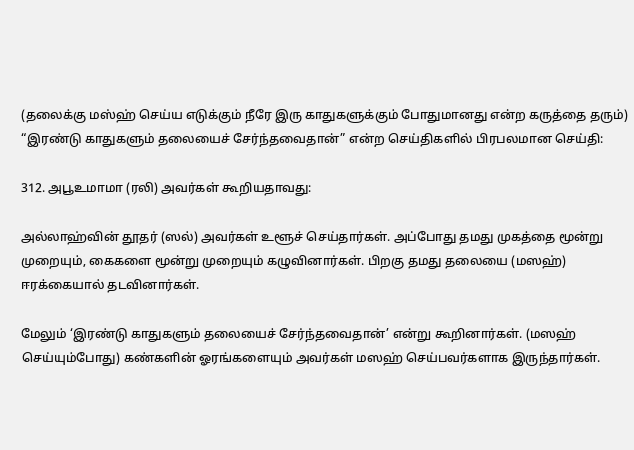(தலைக்கு மஸ்ஹ் செய்ய எடுக்கும் நீரே இரு காதுகளுக்கும் போதுமானது என்ற கருத்தை தரும்) “இரண்டு காதுகளும் தலையைச் சேர்ந்தவைதான்” என்ற செய்திகளில் பிரபலமான செய்தி:

312. அபூஉமாமா (ரலி) அவர்கள் கூறியதாவது:

அல்லாஹ்வின் தூதர் (ஸல்) அவர்கள் உளூச் செய்தார்கள். அப்போது தமது முகத்தை மூன்று முறையும், கைகளை மூன்று முறையும் கழுவினார்கள். பிறகு தமது தலையை (மஸஹ்) ஈரக்கையால் தடவினார்கள்.

மேலும் ‘இரண்டு காதுகளும் தலையைச் சேர்ந்தவைதான்’ என்று கூறினார்கள். (மஸஹ் செய்யும்போது) கண்களின் ஓரங்களையும் அவர்கள் மஸஹ் செய்பவர்களாக இருந்தார்கள்.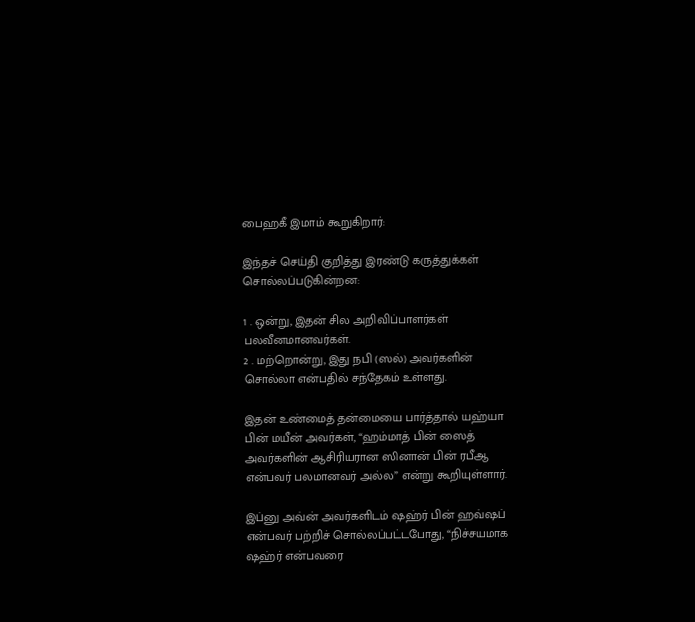பைஹகீ இமாம் கூறுகிறார்:

இந்தச் செய்தி குறித்து இரண்டு கருத்துக்கள் சொல்லப்படுகின்றன:

1 . ஒன்று, இதன் சில அறிவிப்பாளர்கள் பலவீனமானவர்கள்.
2 . மற்றொன்று, இது நபி (ஸல்) அவர்களின் சொல்லா என்பதில் சந்தேகம் உள்ளது.

இதன் உண்மைத் தன்மையை பார்த்தால் யஹ்யா பின் மயீன் அவர்கள், “ஹம்மாத் பின் ஸைத் அவர்களின் ஆசிரியரான ஸினான் பின் ரபீஆ என்பவர் பலமானவர் அல்ல” என்று கூறியுள்ளார்.

இப்னு அவ்ன் அவர்களிடம் ஷஹ்ர் பின் ஹவ்ஷப் என்பவர் பற்றிச் சொல்லப்பட்டபோது, “நிச்சயமாக ஷஹ்ர் என்பவரை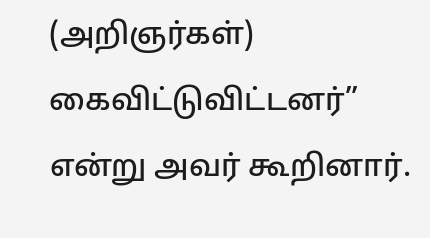(அறிஞர்கள்) கைவிட்டுவிட்டனர்” என்று அவர் கூறினார்.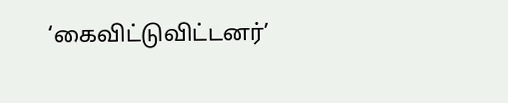‘கைவிட்டுவிட்டனர்’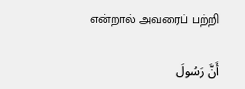என்றால் அவரைப் பற்றி

أَنَّ رَسُولَ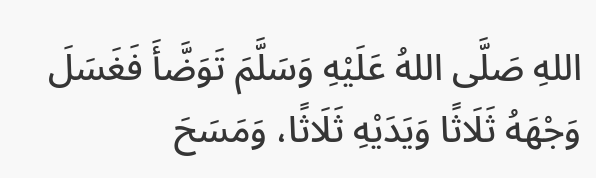اللهِ صَلَّى اللهُ عَلَيْهِ وَسَلَّمَ تَوَضَّأَ فَغَسَلَ وَجْهَهُ ثَلَاثًا وَيَدَيْهِ ثَلَاثًا، وَمَسَحَ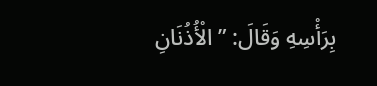بِرَأْسِهِ وَقَالَ: ” الْأُذُنَانِ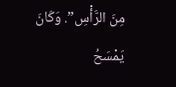مِنَ الرَّأْسِ”. وَكَانَ يَمْسَحُ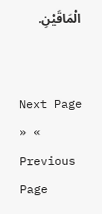الْمَاقَيْنِ.


Next Page » « Previous Page